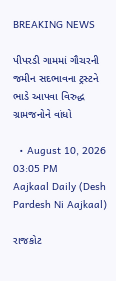BREAKING NEWS

પીપરડી ગામમાં ગૌચરની જમીન સદભાવના ટ્રસ્ટને ભાડે આપવા વિરુદ્ધ ગ્રામજનોને વાંધો

  • August 10, 2026 03:05 PM
Aajkaal Daily (Desh Pardesh Ni Aajkaal)

રાજકોટ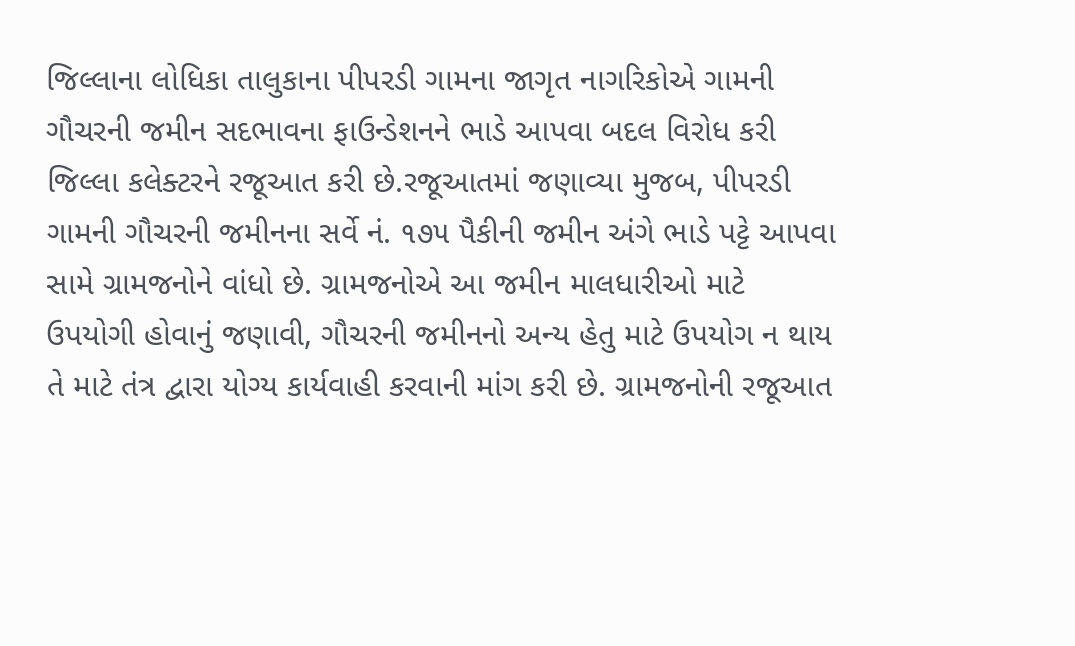જિલ્લાના લોધિકા તાલુકાના પીપરડી ગામના જાગૃત નાગરિકોએ ગામની ગૌચરની જમીન સદભાવના ફાઉન્ડેશનને ભાડે આપવા બદલ વિરોધ કરી જિલ્લા કલેક્ટરને રજૂઆત કરી છે.રજૂઆતમાં જણાવ્યા મુજબ, પીપરડી ગામની ગૌચરની જમીનના સર્વે નં. ૧૭૫ પૈકીની જમીન અંગે ભાડે પટ્ટે આપવા સામે ગ્રામજનોને વાંધો છે. ગ્રામજનોએ આ જમીન માલધારીઓ માટે ઉપયોગી હોવાનું જણાવી, ગૌચરની જમીનનો અન્ય હેતુ માટે ઉપયોગ ન થાય તે માટે તંત્ર દ્વારા યોગ્ય કાર્યવાહી કરવાની માંગ કરી છે. ગ્રામજનોની રજૂઆત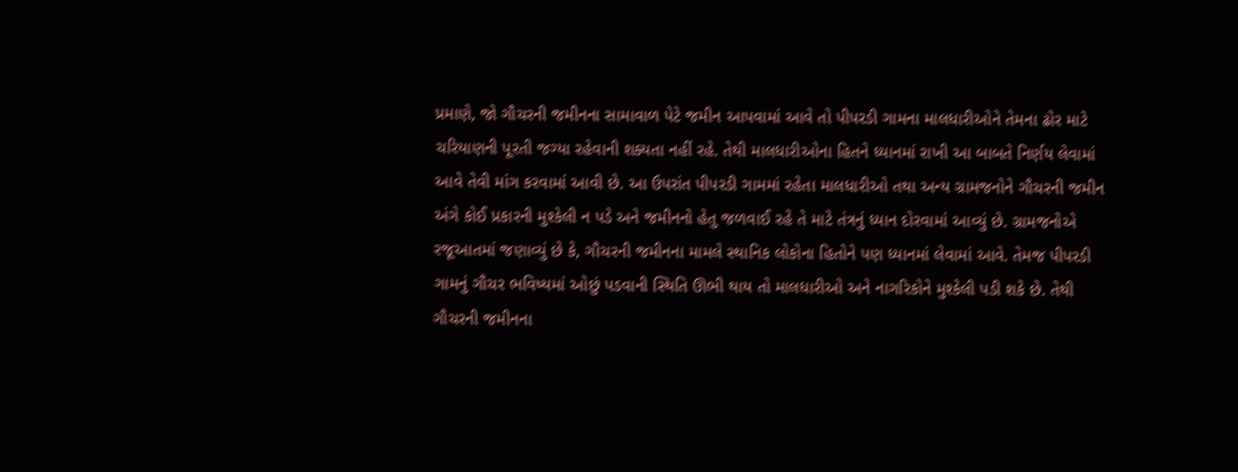પ્રમાણે, જો ગૌચરની જમીનના સામાવાળ પેટે જમીન આપવામાં આવે તો પીપરડી ગામના માલધારીઓને તેમના ઢોર માટે ચરિયાણની પૂરતી જગ્યા રહેવાની શક્યતા નહીં રહે. તેથી માલધારીઓના હિતને ધ્યાનમાં રાખી આ બાબતે નિર્ણય લેવામાં આવે તેવી માંગ કરવામાં આવી છે. આ ઉપરાંત પીપરડી ગામમાં રહેતા માલધારીઓ તથા અન્ય ગ્રામજનોને ગૌચરની જમીન અંગે કોઈ પ્રકારની મુશ્કેલી ન પડે અને જમીનનો હેતુ જળવાઈ રહે તે માટે તંત્રનું ધ્યાન દોરવામાં આવ્યું છે. ગ્રામજનોએ રજૂઆતમાં જણાવ્યું છે કે, ગૌચરની જમીનના મામલે સ્થાનિક લોકોના હિતોને પણ ધ્યાનમાં લેવામાં આવે. તેમજ પીપરડી ગામનું ગૌચર ભવિષ્યમાં ઓછું પડવાની સ્થિતિ ઊભી થાય તો માલધારીઓ અને નાગરિકોને મુશ્કેલી પડી શકે છે. તેથી ગૌચરની જમીનના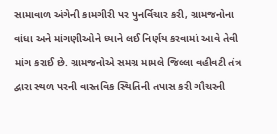સામાવાળ અંગેની કામગીરી પર પુનર્વિચાર કરી, ગ્રામજનોના વાંધા અને માંગણીઓને ધ્યાને લઈ નિર્ણય કરવામાં આવે તેવી માંગ કરાઈ છે. ગ્રામજનોએ સમગ્ર મામલે જિલ્લા વહીવટી તંત્ર દ્વારા સ્થળ પરની વાસ્તવિક સ્થિતિની તપાસ કરી ગૌચરની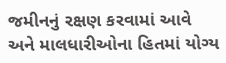જમીનનું રક્ષણ કરવામાં આવે અને માલધારીઓના હિતમાં યોગ્ય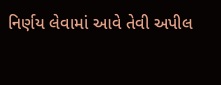નિર્ણય લેવામાં આવે તેવી અપીલ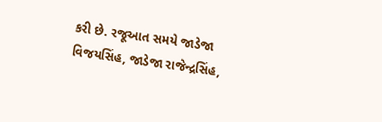કરી છે. રજૂઆત સમયે જાડેજા વિજયસિંહ, જાડેજા રાજેન્દ્રસિંહ,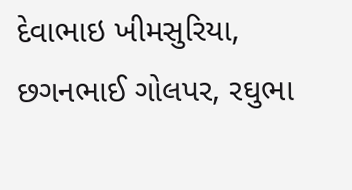દેવાભાઇ ખીમસુરિયા, છગનભાઈ ગોલપર, રઘુભા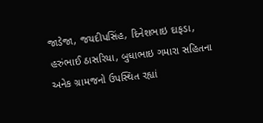જાડેજા, જયદીપસિંહ, દિનેશભાઇ દાફડા, હરુંભાઈ ઠાસરિયા, બુધાભાઇ ગમારા સહિતના અનેક ગ્રામજનો ઉપસ્થિત રહ્યાં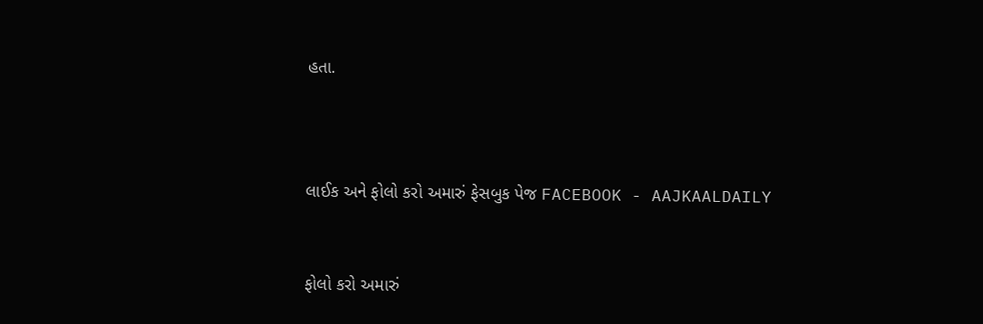હતા.



લાઈક અને ફોલો કરો અમારું ફેસબુક પેજ FACEBOOK - AAJKAALDAILY


ફોલો કરો અમારું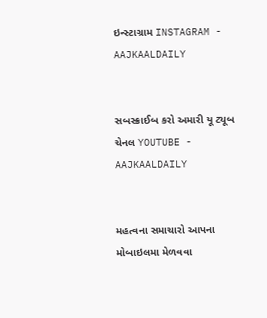ઇન્સ્ટાગ્રામ INSTAGRAM - AAJKAALDAILY


સબસ્ક્રાઈબ કરો અમારી યૂ ટ્યૂબ ચેનલ YOUTUBE - AAJKAALDAILY


મહત્વના સમાચારો આપના મોબાઇલમા મેળવવા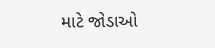માટે જોડાઓ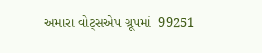અમારા વોટ્સએપ ગ્રૂપમાં  99251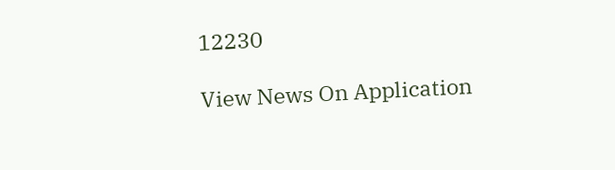12230

View News On Application